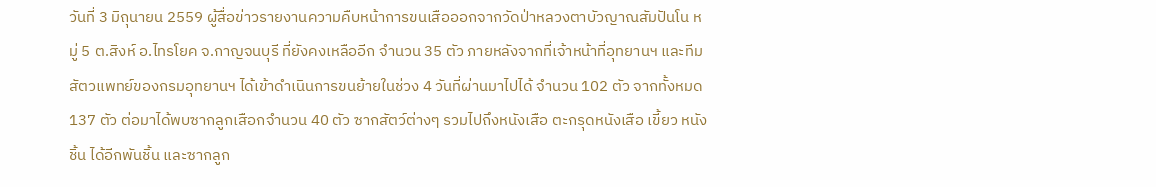วันที่ 3 มิถุนายน 2559 ผู้สื่อข่าวรายงานความคืบหน้าการขนเสือออกจากวัดป่าหลวงตาบัวญาณสัมปันโน หมู่ 5 ต.สิงห์ อ.ไทรโยค จ.กาญจนบุรี ที่ยังคงเหลืออีก จำนวน 35 ตัว ภายหลังจากที่เจ้าหน้าที่อุทยานฯ และทีมสัตวแพทย์ของกรมอุทยานฯ ได้เข้าดำเนินการขนย้ายในช่วง 4 วันที่ผ่านมาไปได้ จำนวน 102 ตัว จากทั้งหมด 137 ตัว ต่อมาได้พบซากลูกเสือกจำนวน 40 ตัว ซากสัตว์ต่างๆ รวมไปถึงหนังเสือ ตะกรุดหนังเสือ เขี้ยว หนังชิ้น ได้อีกพันชิ้น และซากลูก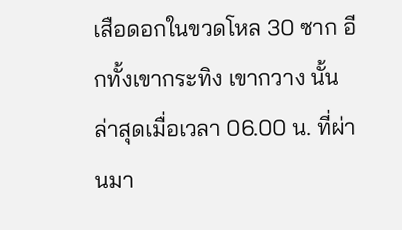เสือดอกในขวดโหล 30 ซาก อีกทั้งเขากระทิง เขากวาง นั้น
ล่าสุดเมื่อเวลา 06.00 น. ที่ผ่านมา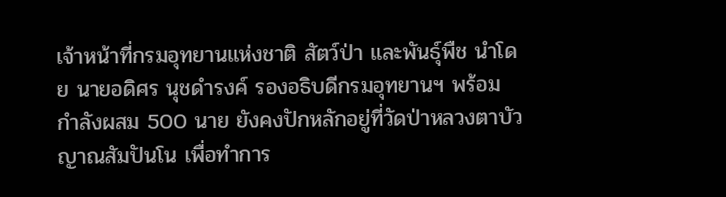เจ้าหน้าที่กรมอุทยานแห่งชาติ สัตว์ป่า และพันธุ์พืช นำโดย นายอดิศร นุชดำรงค์ รองอธิบดีกรมอุทยานฯ พร้อมกำลังผสม 500 นาย ยังคงปักหลักอยู่ที่วัดป่าหลวงตาบัวญาณสัมปันโน เพื่อทำการ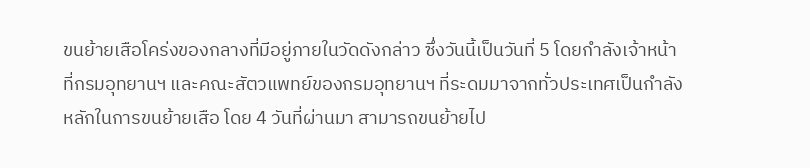ขนย้ายเสือโคร่งของกลางที่มีอยู่ภายในวัดดังกล่าว ซึ่งวันนี้เป็นวันที่ 5 โดยกำลังเจ้าหน้าที่กรมอุทยานฯ และคณะสัตวแพทย์ของกรมอุทยานฯ ที่ระดมมาจากทั่วประเทศเป็นกำลังหลักในการขนย้ายเสือ โดย 4 วันที่ผ่านมา สามารถขนย้ายไป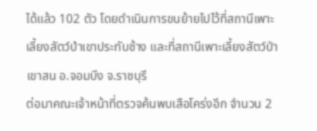ได้แล้ว 102 ตัว โดยดำเนินการขนย้ายไปไว้ที่สถานีเพาะเลี้ยงสัตว์ป่าเขาประทับช้าง และที่สถานีเพาะเลี้ยงสัตว์ป่าเขาสน อ.จอมบึง จ.ราชบุรี
ต่อมาคณะเจ้าหน้าที่ตรวจค้นพบเสือโคร่งอีก จำนวน 2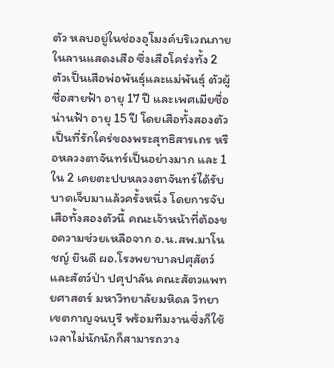ตัว หลบอยู่ในช่องอุโมงค์บริเวณภายในลานแสดงเสือ ซึ่งเสือโคร่งทั้ง 2 ตัวเป็นเสือพ่อพันธุ์และแม่พันธุ์ ตัวผู้ชื่อสายฟ้า อายุ 17 ปี และเพศเมียชื่อน่านฟ้า อายุ 15 ปี โดยเสือทั้งสองตัวเป็นที่รักใคร่ของพระสุทธิสารเถร หรือหลวงตาจันทร์เป็นอย่างมาก และ 1 ใน 2 เคยตะปบหลวงตาจันทร์ได้รับบาดเจ็บมาแล้วครั้งหนึ่ง โดยการจับเสือทั้งสองตัวนี้ คณะเจ้าหน้าที่ต้องขอความช่วยเหลือจาก อ.น.สพ.มาโนชญ์ ยินดี ผอ.โรงพยาบาลปศุสัตว์และสัตว์ป่า ปศุปาลัน คณะสัตวแพทยศาสตร์ มหาวิทยาลัยมหิดล วิทยาเขตกาญจนบุรี พร้อมทีมงานซึ่งก็ใช้เวลาไม่นักนักก็สามารถวาง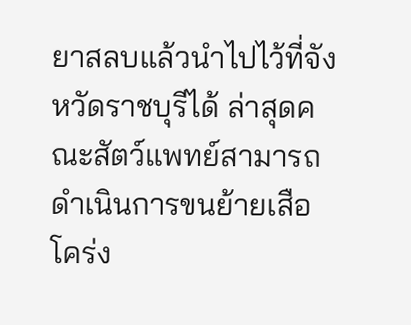ยาสลบแล้วนำไปไว้ที่จังหวัดราชบุรีได้ ล่าสุดคณะสัตว์แพทย์สามารถดำเนินการขนย้ายเสือโคร่ง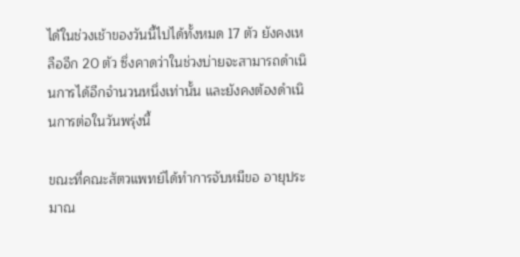ได้ในช่วงเช้าของวันนี้ไปได้ทั้งหมด 17 ตัว ยังคงเหลืออีก 20 ตัว ซึ่งคาดว่าในช่วงบ่ายจะสามารถดำเนินการได้อีกจำนวนหนึ่งเท่านั้น และยังคงต้องดำเนินการต่อในวันพรุ่งนี้

ขณะที่คณะสัตวแพทย์ได้ทำการจับหมีขอ อายุประมาณ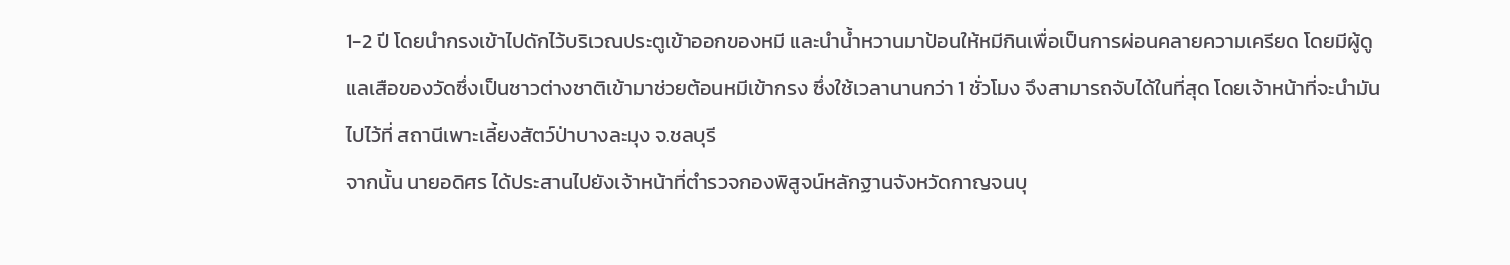1-2 ปี โดยนำกรงเข้าไปดักไว้บริเวณประตูเข้าออกของหมี และนำน้ำหวานมาป้อนให้หมีกินเพื่อเป็นการผ่อนคลายความเครียด โดยมีผู้ดูแลเสือของวัดซึ่งเป็นชาวต่างชาติเข้ามาช่วยต้อนหมีเข้ากรง ซึ่งใช้เวลานานกว่า 1 ชั่วโมง จึงสามารถจับได้ในที่สุด โดยเจ้าหน้าที่จะนำมันไปไว้ที่ สถานีเพาะเลี้ยงสัตว์ป่าบางละมุง จ.ชลบุรี
จากนั้น นายอดิศร ได้ประสานไปยังเจ้าหน้าที่ตำรวจกองพิสูจน์หลักฐานจังหวัดกาญจนบุ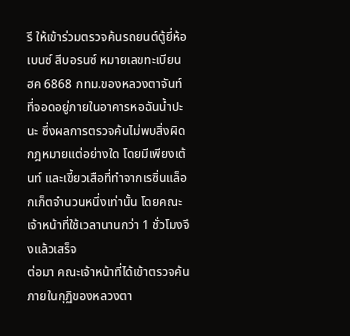รี ให้เข้าร่วมตรวจค้นรถยนต์ตู้ยี่ห้อเบนซ์ สีบอรนซ์ หมายเลขทะเบียน ฮค 6868 กทม.ของหลวงตาจันท์ ที่จอดอยู่ภายในอาคารหอฉันน้ำปะนะ ซึ่งผลการตรวจค้นไม่พบสิ่งผิดกฎหมายแต่อย่างใด โดยมีเพียงเต้นท์ และเขี้ยวเสือที่ทำจากเรซิ่นแล็อกเก็ตจำนวนหนึ่งเท่านั้น โดยคณะเจ้าหน้าที่ใช้เวลานานกว่า 1 ชั่วโมงจึงแล้วเสร็จ
ต่อมา คณะเจ้าหน้าที่ได้เข้าตรวจค้นภายในกุฏิของหลวงตา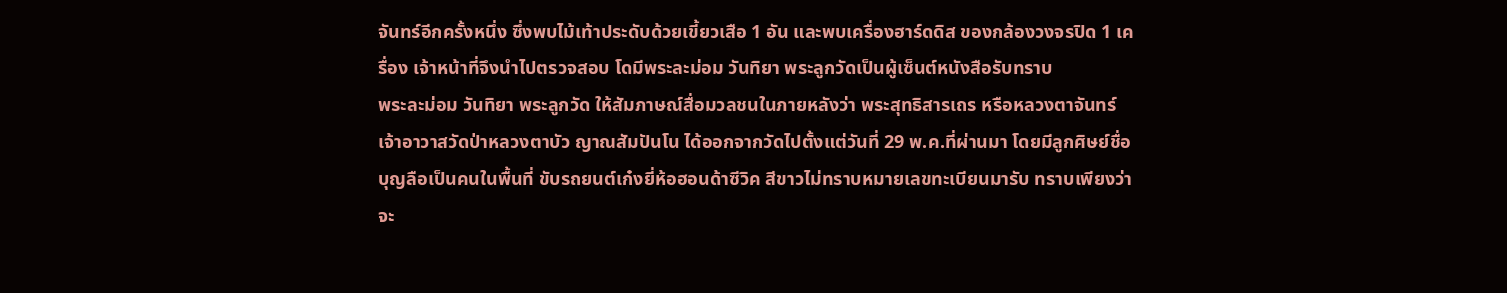จันทร์อีกครั้งหนึ่ง ซึ่งพบไม้เท้าประดับด้วยเขี้ยวเสือ 1 อัน และพบเครื่องฮาร์ดดิส ของกล้องวงจรปิด 1 เครื่อง เจ้าหน้าที่จึงนำไปตรวจสอบ โดมีพระละม่อม วันทิยา พระลูกวัดเป็นผู้เซ็นต์หนังสือรับทราบ
พระละม่อม วันทิยา พระลูกวัด ให้สัมภาษณ์สื่อมวลชนในภายหลังว่า พระสุทธิสารเถร หรือหลวงตาจันทร์ เจ้าอาวาสวัดป่าหลวงตาบัว ญาณสัมปันโน ได้ออกจากวัดไปตั้งแต่วันที่ 29 พ.ค.ที่ผ่านมา โดยมีลูกศิษย์ชื่อบุญลือเป็นคนในพื้นที่ ขับรถยนต์เก๋งยี่ห้อฮอนด้าซีวิค สีขาวไม่ทราบหมายเลขทะเบียนมารับ ทราบเพียงว่าจะ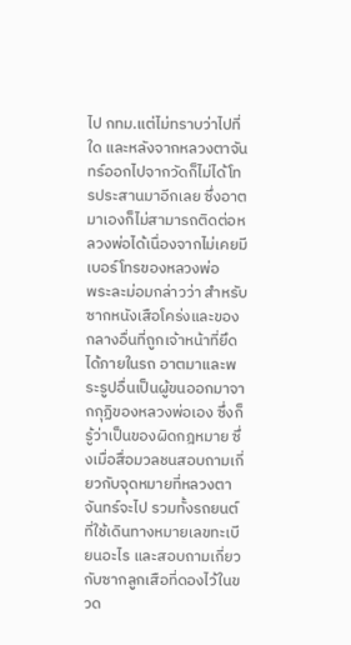ไป กทม.แต่ไม่ทราบว่าไปที่ใด และหลังจากหลวงตาจันทร์ออกไปจากวัดก็ไม่ได้โทรประสานมาอีกเลย ซึ่งอาตมาเองก็ไม่สามารถติดต่อหลวงพ่อได้เนื่องจากไม่เคยมีเบอร์โทรของหลวงพ่อ
พระละม่อมกล่าวว่า สำหรับซากหนังเสือโคร่งและของกลางอื่นที่ถูกเจ้าหน้าที่ยึดได้ภายในรถ อาตมาและพระรูปอื่นเป็นผู้ขนออกมาจากกุฏิของหลวงพ่อเอง ซึ่งก็รู้ว่าเป็นของผิดกฎหมาย ซึ่งเมื่อสื่อมวลชนสอบถามเกี่ยวกับจุดหมายที่หลวงตาจันทร์จะไป รวมทั้งรถยนต์ที่ใช้เดินทางหมายเลขทะเบียนอะไร และสอบถามเกี่ยวกับซากลูกเสือที่ดองไว้ในขวด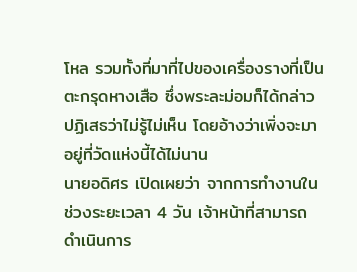โหล รวมทั้งที่มาที่ไปของเครื่องรางที่เป็นตะกรุดหางเสือ ซึ่งพระละม่อมก็ได้กล่าวปฏิเสธว่าไม่รู้ไม่เห็น โดยอ้างว่าเพิ่งจะมาอยู่ที่วัดแห่งนี้ได้ไม่นาน
นายอดิศร เปิดเผยว่า จากการทำงานในช่วงระยะเวลา 4 วัน เจ้าหน้าที่สามารถดำเนินการ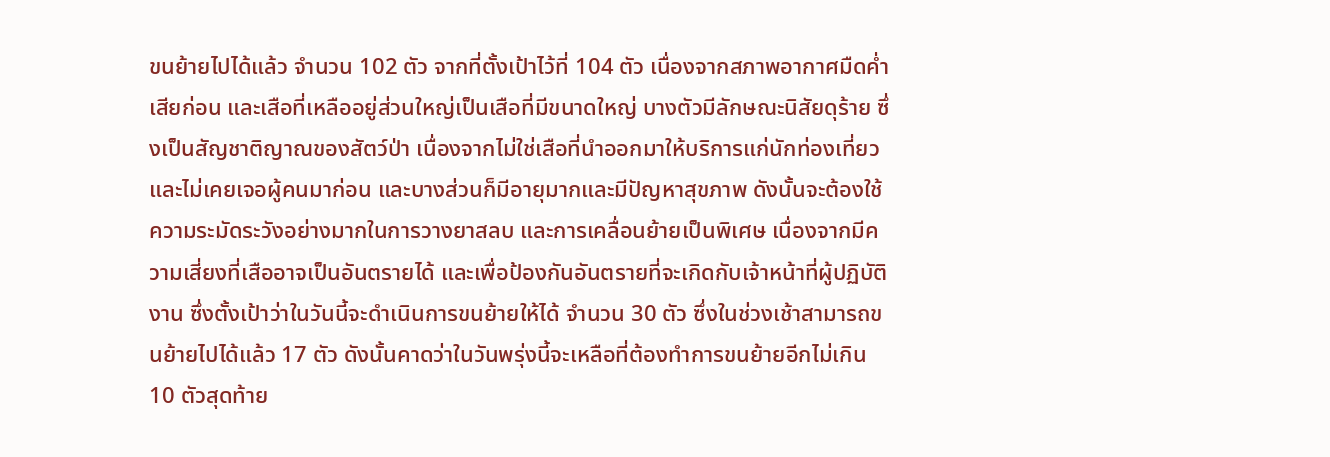ขนย้ายไปได้แล้ว จำนวน 102 ตัว จากที่ตั้งเป้าไว้ที่ 104 ตัว เนื่องจากสภาพอากาศมืดค่ำเสียก่อน และเสือที่เหลืออยู่ส่วนใหญ่เป็นเสือที่มีขนาดใหญ่ บางตัวมีลักษณะนิสัยดุร้าย ซึ่งเป็นสัญชาติญาณของสัตว์ป่า เนื่องจากไม่ใช่เสือที่นำออกมาให้บริการแก่นักท่องเที่ยว และไม่เคยเจอผู้คนมาก่อน และบางส่วนก็มีอายุมากและมีปัญหาสุขภาพ ดังนั้นจะต้องใช้ความระมัดระวังอย่างมากในการวางยาสลบ และการเคลื่อนย้ายเป็นพิเศษ เนื่องจากมีความเสี่ยงที่เสืออาจเป็นอันตรายได้ และเพื่อป้องกันอันตรายที่จะเกิดกับเจ้าหน้าที่ผู้ปฏิบัติงาน ซึ่งตั้งเป้าว่าในวันนี้จะดำเนินการขนย้ายให้ได้ จำนวน 30 ตัว ซึ่งในช่วงเช้าสามารถขนย้ายไปได้แล้ว 17 ตัว ดังนั้นคาดว่าในวันพรุ่งนี้จะเหลือที่ต้องทำการขนย้ายอีกไม่เกิน 10 ตัวสุดท้าย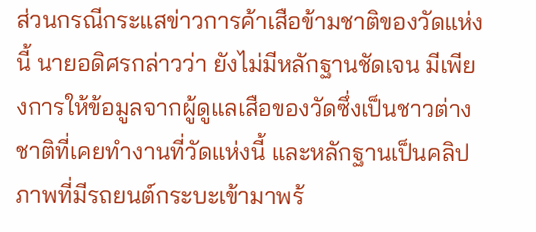ส่วนกรณีกระแสข่าวการค้าเสือข้ามชาติของวัดแห่งนี้ นายอดิศรกล่าวว่า ยังไม่มีหลักฐานชัดเจน มีเพียงการให้ข้อมูลจากผู้ดูแลเสือของวัดซึ่งเป็นชาวต่างชาติที่เคยทำงานที่วัดแห่งนี้ และหลักฐานเป็นคลิปภาพที่มีรถยนต์กระบะเข้ามาพร้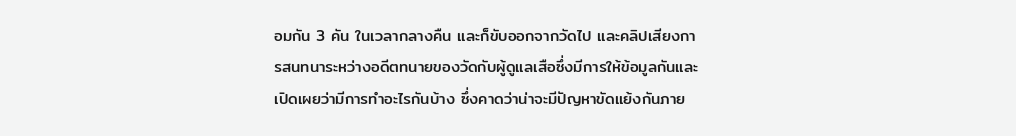อมกัน 3 คัน ในเวลากลางคืน และก็ขับออกจากวัดไป และคลิปเสียงการสนทนาระหว่างอดีตทนายของวัดกับผู้ดูแลเสือซึ่งมีการให้ข้อมูลกันและเปิดเผยว่ามีการทำอะไรกันบ้าง ซึ่งคาดว่าน่าจะมีปัญหาขัดแย้งกันภาย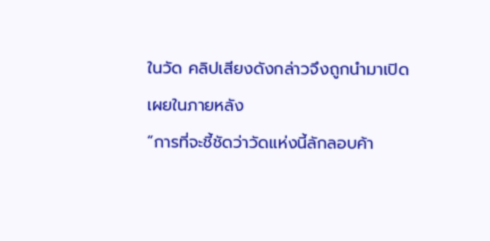ในวัด คลิปเสียงดังกล่าวจึงถูกนำมาเปิดเผยในภายหลัง
“การที่จะชี้ชัดว่าวัดแห่งนี้ลักลอบค้า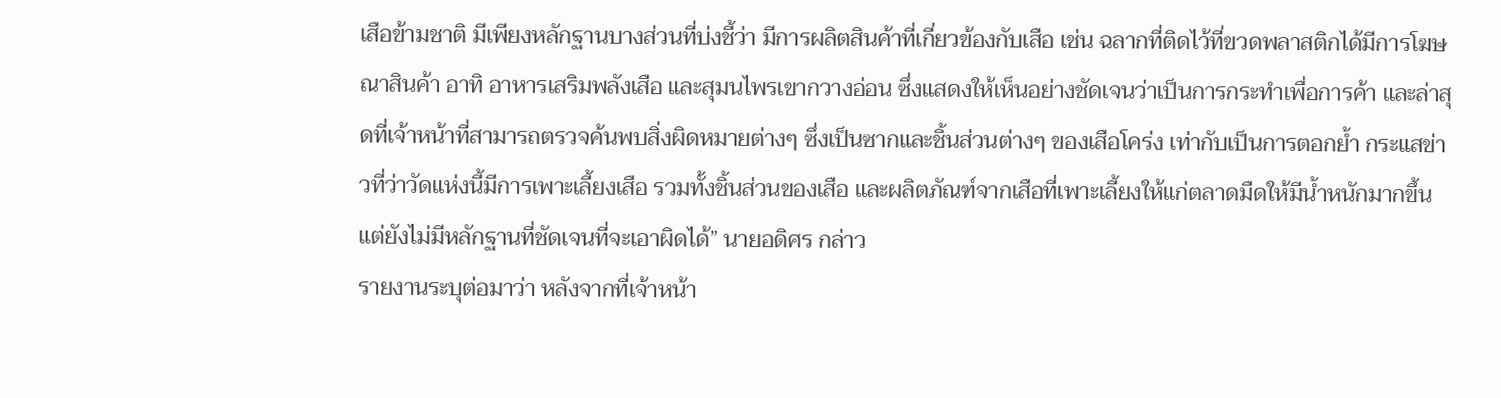เสือข้ามชาติ มีเพียงหลักฐานบางส่วนที่บ่งชี้ว่า มีการผลิตสินค้าที่เกี่ยวข้องกับเสือ เช่น ฉลากที่ติดไว้ที่ขวดพลาสติกได้มีการโฆษณาสินค้า อาทิ อาหารเสริมพลังเสือ และสุมนไพรเขากวางอ่อน ซึ่งแสดงให้เห็นอย่างชัดเจนว่าเป็นการกระทำเพื่อการค้า และล่าสุดที่เจ้าหน้าที่สามารถตรวจค้นพบสิ่งผิดหมายต่างๆ ซึ่งเป็นซากและชิ้นส่วนต่างๆ ของเสือโคร่ง เท่ากับเป็นการตอกย้ำ กระแสข่าวที่ว่าวัดแห่งนี้มีการเพาะเลี้ยงเสือ รวมทั้งชิ้นส่วนของเสือ และผลิตภัณฑ์จากเสือที่เพาะเลี้ยงให้แก่ตลาดมืดให้มีน้ำหนักมากขึ้น แต่ยังไม่มีหลักฐานที่ชัดเจนที่จะเอาผิดได้” นายอดิศร กล่าว
รายงานระบุต่อมาว่า หลังจากที่เจ้าหน้า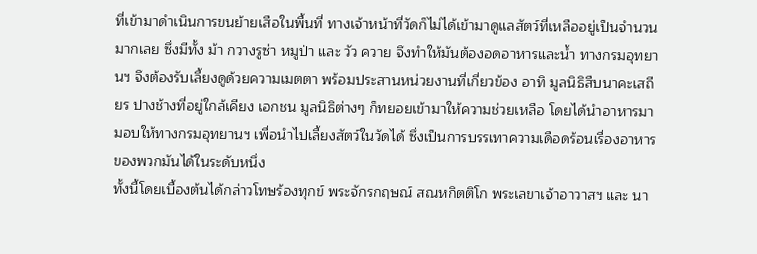ที่เข้ามาดำเนินการขนย้ายเสือในพื้นที่ ทางเจ้าหน้าที่วัดก็ไม่ได้เข้ามาดูแลสัตว์ที่เหลืออยู่เป็นจำนวนมากเลย ซึ่งมีทั้ง ม้า กวางรูซ่า หมูป่า และ วัว ควาย จึงทำให้มันต้องอดอาหารและน้ำ ทางกรมอุทยานฯ จึงต้องรับเลี้ยงดูด้วยความเมตตา พร้อมประสานหน่วยงานที่เกี่ยวข้อง อาทิ มูลนิธิสืบนาคะเสถียร ปางช้างที่อยู่ใกล้เคียง เอกชน มูลนิธิต่างๆ ก็ทยอยเข้ามาให้ความช่วยเหลือ โดยได้นำอาหารมามอบให้ทางกรมอุทยานฯ เพื่อนำไปเลี้ยงสัตว์ในวัดได้ ซึ่งเป็นการบรรเทาความเดือดร้อนเรื่องอาหารของพวกมันได้ในระดับหนึ่ง
ทั้งนี้โดยเบื้องต้นได้กล่าวโทษร้องทุกข์ พระจักรกฤษณ์ สณหกิตติโก พระเลขาเจ้าอาวาสฯ และ นา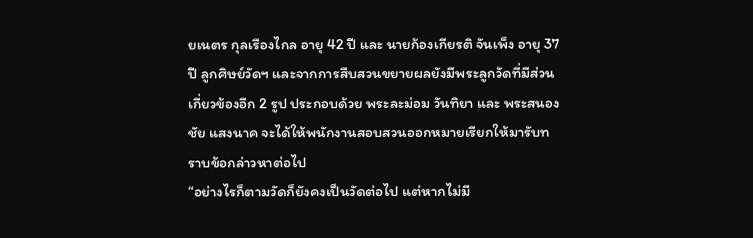ยเนตร กุลเรืองไกล อายุ 42 ปี และ นายก้องเกียรติ จันเพ็ง อายุ 37 ปี ลูกศิษย์วัดฯ และจากการสืบสวนขยายผลยังมีพระลูกวัดที่มีส่วนเกี่ยวข้องอีก 2 รูป ประกอบด้วย พระละม่อม วันทิยา และ พระสนองชัย แสงนาค จะได้ให้พนักงานสอบสวนออกหมายเรียกให้มารับทราบข้อกล่าวหาต่อไป
“อย่างไรก็ตามวัดก็ยังคงเป็นวัดต่อไป แต่หากไม่มี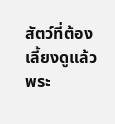สัตว์ที่ต้องเลี้ยงดูแล้ว พระ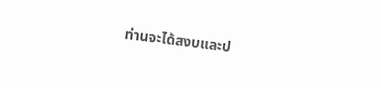ท่านจะได้สงบและป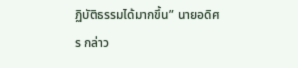ฏิบัติธรรมได้มากขึ้น” นายอดิศร กล่าว